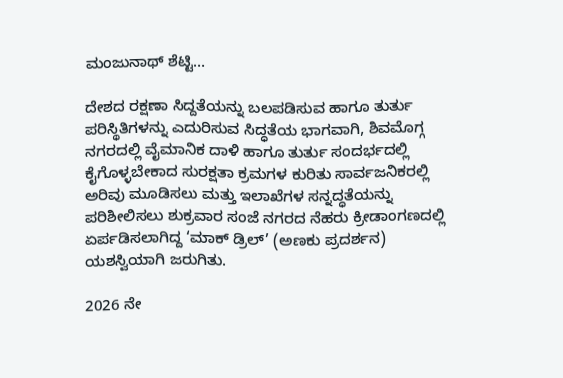ಮಂಜುನಾಥ್ ಶೆಟ್ಟಿ…

ದೇಶದ ರಕ್ಷಣಾ ಸಿದ್ದತೆಯನ್ನು ಬಲಪಡಿಸುವ ಹಾಗೂ ತುರ್ತು ಪರಿಸ್ಥಿತಿಗಳನ್ನು ಎದುರಿಸುವ ಸಿದ್ಧತೆಯ ಭಾಗವಾಗಿ, ಶಿವಮೊಗ್ಗ ನಗರದಲ್ಲಿ ವೈಮಾನಿಕ ದಾಳಿ ಹಾಗೂ ತುರ್ತು ಸಂದರ್ಭದಲ್ಲಿ ಕೈಗೊಳ್ಳಬೇಕಾದ ಸುರಕ್ಷತಾ ಕ್ರಮಗಳ ಕುರಿತು ಸಾರ್ವಜನಿಕರಲ್ಲಿ ಅರಿವು ಮೂಡಿಸಲು ಮತ್ತು ಇಲಾಖೆಗಳ ಸನ್ನದ್ಧತೆಯನ್ನು ಪರಿಶೀಲಿಸಲು ಶುಕ್ರವಾರ ಸಂಜೆ ನಗರದ ನೆಹರು ಕ್ರೀಡಾಂಗಣದಲ್ಲಿ ಏರ್ಪಡಿಸಲಾಗಿದ್ದ ‘ಮಾಕ್ ಡ್ರಿಲ್’ (ಅಣಕು ಪ್ರದರ್ಶನ) ಯಶಸ್ವಿಯಾಗಿ ಜರುಗಿತು.

2026 ನೇ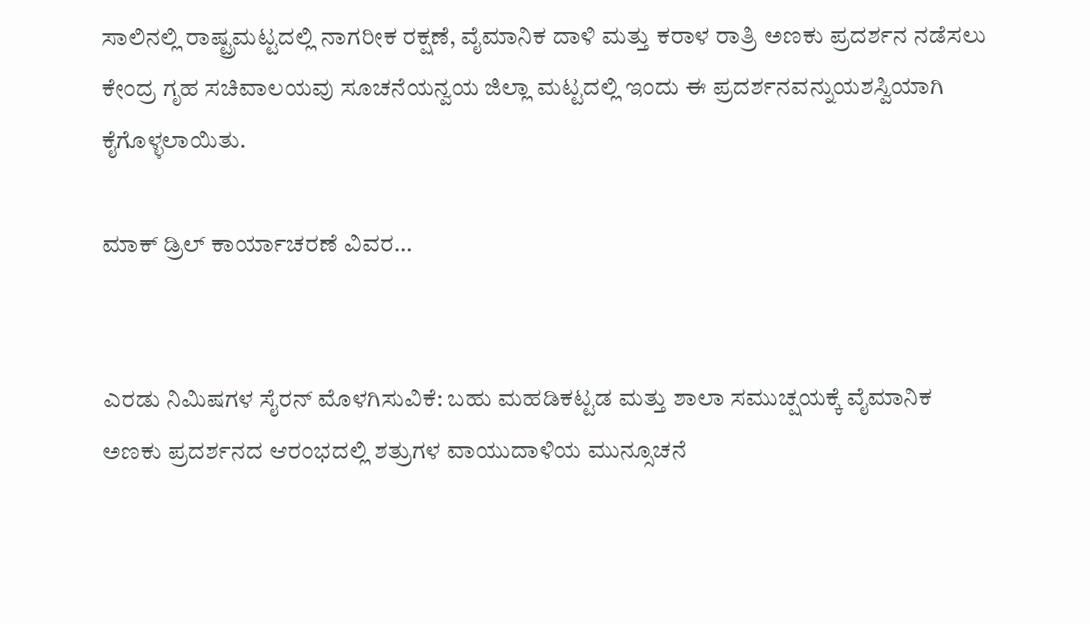ಸಾಲಿನಲ್ಲಿ ರಾಷ್ಟ್ರಮಟ್ಟದಲ್ಲಿ ನಾಗರೀಕ ರಕ್ಷಣೆ, ವೈಮಾನಿಕ ದಾಳಿ ಮತ್ತು ಕರಾಳ ರಾತ್ರಿ ಅಣಕು ಪ್ರದರ್ಶನ ನಡೆಸಲು ಕೇಂದ್ರ ಗೃಹ ಸಚಿವಾಲಯವು ಸೂಚನೆಯನ್ವಯ ಜಿಲ್ಲಾ ಮಟ್ಟದಲ್ಲಿ ಇಂದು ಈ ಪ್ರದರ್ಶನವನ್ನು‌ಯಶಸ್ವಿಯಾಗಿ ಕೈಗೊಳ್ಳಲಾಯಿತು.

ಮಾಕ್ ಡ್ರಿಲ್ ಕಾರ್ಯಾಚರಣೆ ವಿವರ…


ಎರಡು ನಿಮಿಷಗಳ ಸೈರನ್ ಮೊಳಗಿಸುವಿಕೆ: ಬಹು ಮಹಡಿ‌ಕಟ್ಟಡ ಮತ್ತು ಶಾಲಾ ಸಮುಚ್ಷಯಕ್ಕೆ ವೈಮಾನಿಕ
ಅಣಕು ಪ್ರದರ್ಶನದ ಆರಂಭದಲ್ಲಿ ಶತ್ರುಗಳ ವಾಯುದಾಳಿಯ ಮುನ್ಸೂಚನೆ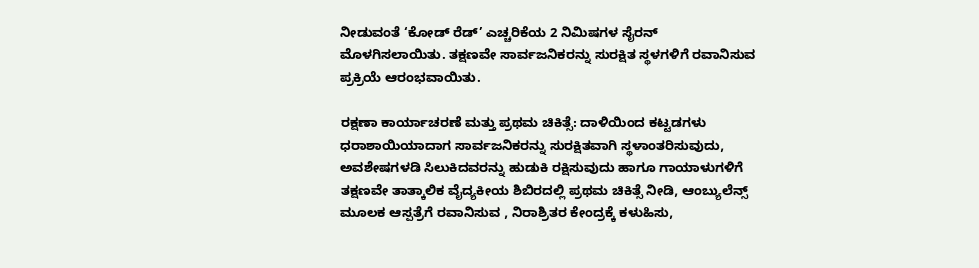ನೀಡುವಂತೆ ‘ಕೋಡ್ ರೆಡ್’ ಎಚ್ಚರಿಕೆಯ 2 ನಿಮಿಷಗಳ ಸೈರನ್ ಮೊಳಗಿಸಲಾಯಿತು. ತಕ್ಷಣವೇ ಸಾರ್ವಜನಿಕರನ್ನು ಸುರಕ್ಷಿತ ಸ್ಥಳಗಳಿಗೆ ರವಾನಿಸುವ ಪ್ರಕ್ರಿಯೆ ಆರಂಭವಾಯಿತು.

ರಕ್ಷಣಾ ಕಾರ್ಯಾಚರಣೆ ಮತ್ತು ಪ್ರಥಮ ಚಿಕಿತ್ಸೆ: ದಾಳಿಯಿಂದ ಕಟ್ಟಡಗಳು ಧರಾಶಾಯಿಯಾದಾಗ ಸಾರ್ವಜನಿಕರನ್ನು ಸುರಕ್ಷಿತವಾಗಿ ಸ್ಥಳಾಂತರಿಸುವುದು, ಅವಶೇಷಗಳಡಿ ಸಿಲುಕಿದವರನ್ನು ಹುಡುಕಿ ರಕ್ಷಿಸುವುದು ಹಾಗೂ ಗಾಯಾಳುಗಳಿಗೆ ತಕ್ಷಣವೇ ತಾತ್ಕಾಲಿಕ ವೈದ್ಯಕೀಯ ಶಿಬಿರದಲ್ಲಿ ಪ್ರಥಮ ಚಿಕಿತ್ಸೆ ನೀಡಿ, ಆಂಬ್ಯುಲೆನ್ಸ್ ಮೂಲಕ ಆಸ್ಪತ್ರೆಗೆ ರವಾನಿಸುವ , ನಿರಾಶ್ರಿತರ ಕೇಂದ್ರಕ್ಕೆ ಕಳುಹಿಸು,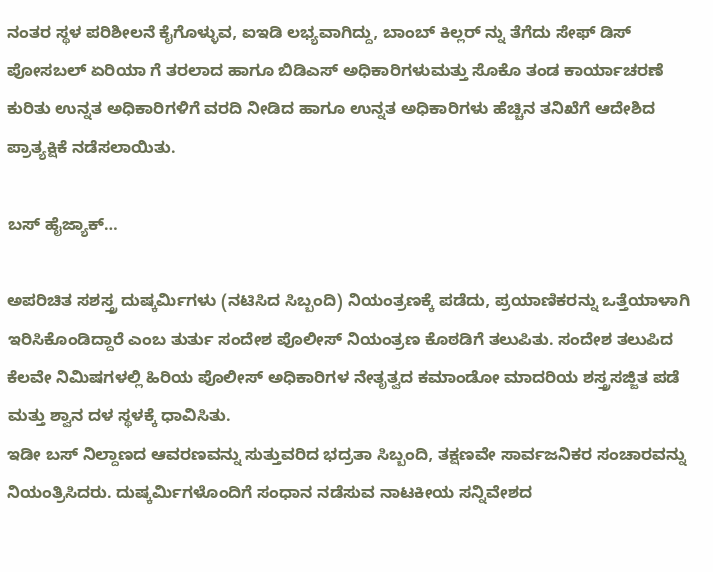ನಂತರ ಸ್ಥಳ ಪರಿಶೀಲನೆ ಕೈಗೊಳ್ಳುವ, ಐಇಡಿ ಲಭ್ಯವಾಗಿದ್ದು, ಬಾಂಬ್ ಕಿಲ್ಲರ್ ನ್ನು‌ ತೆಗೆದು ಸೇಫ್ ಡಿಸ್ ಪೋಸಬಲ್ ಏರಿಯಾ ಗೆ ತರಲಾದ ಹಾಗೂ ಬಿಡಿಎಸ್ ಅಧಿಕಾರಿ‌ಗಳು‌ಮತ್ತು ಸೊಕೊ‌ ತಂಡ ಕಾರ್ಯಾಚರಣೆ ಕುರಿತು ಉನ್ನತ ಅಧಿಕಾರಿಗಳಿಗೆ ವರದಿ‌ ನೀಡಿದ ಹಾಗೂ ಉನ್ನತ ಅಧಿಕಾರಿಗಳು ಹೆಚ್ಚಿನ ತನಿಖೆಗೆ ಆದೇಶಿದ ಪ್ರಾತ್ಯಕ್ಷಿಕೆ ನಡೆಸಲಾಯಿತು.

ಬಸ್ ಹೈಜ್ಯಾಕ್…

ಅಪರಿಚಿತ ಸಶಸ್ತ್ರ ದುಷ್ಕರ್ಮಿಗಳು (ನಟಿಸಿದ ಸಿಬ್ಬಂದಿ) ನಿಯಂತ್ರಣಕ್ಕೆ ಪಡೆದು, ಪ್ರಯಾಣಿಕರನ್ನು ಒತ್ತೆಯಾಳಾಗಿ ಇರಿಸಿಕೊಂಡಿದ್ದಾರೆ ಎಂಬ ತುರ್ತು ಸಂದೇಶ ಪೊಲೀಸ್ ನಿಯಂತ್ರಣ ಕೊಠಡಿಗೆ ತಲುಪಿತು. ಸಂದೇಶ ತಲುಪಿದ ಕೆಲವೇ ನಿಮಿಷಗಳಲ್ಲಿ ಹಿರಿಯ ಪೊಲೀಸ್ ಅಧಿಕಾರಿಗಳ ನೇತೃತ್ವದ ಕಮಾಂಡೋ ಮಾದರಿಯ ಶಸ್ತ್ರಸಜ್ಜಿತ ಪಡೆ ಮತ್ತು ಶ್ವಾನ ದಳ ಸ್ಥಳಕ್ಕೆ ಧಾವಿಸಿತು.
ಇಡೀ ಬಸ್ ನಿಲ್ದಾಣದ ಆವರಣವನ್ನು ಸುತ್ತುವರಿದ ಭದ್ರತಾ ಸಿಬ್ಬಂದಿ, ತಕ್ಷಣವೇ ಸಾರ್ವಜನಿಕರ ಸಂಚಾರವನ್ನು ನಿಯಂತ್ರಿಸಿದರು. ದುಷ್ಕರ್ಮಿಗಳೊಂದಿಗೆ ಸಂಧಾನ ನಡೆಸುವ ನಾಟಕೀಯ ಸನ್ನಿವೇಶದ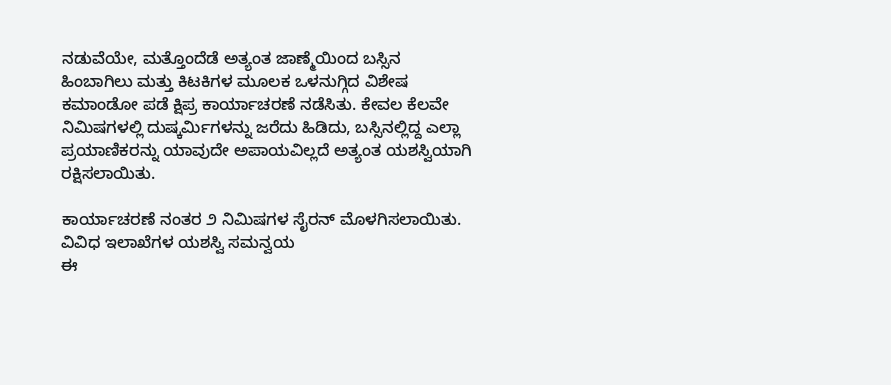ನಡುವೆಯೇ, ಮತ್ತೊಂದೆಡೆ ಅತ್ಯಂತ ಜಾಣ್ಮೆಯಿಂದ ಬಸ್ಸಿನ ಹಿಂಬಾಗಿಲು ಮತ್ತು ಕಿಟಕಿಗಳ ಮೂಲಕ ಒಳನುಗ್ಗಿದ ವಿಶೇಷ ಕಮಾಂಡೋ ಪಡೆ ಕ್ಷಿಪ್ರ ಕಾರ್ಯಾಚರಣೆ ನಡೆಸಿತು. ಕೇವಲ ಕೆಲವೇ ನಿಮಿಷಗಳಲ್ಲಿ ದುಷ್ಕರ್ಮಿಗಳನ್ನು ಜರೆದು ಹಿಡಿದು, ಬಸ್ಸಿನಲ್ಲಿದ್ದ ಎಲ್ಲಾ ಪ್ರಯಾಣಿಕರನ್ನು ಯಾವುದೇ ಅಪಾಯವಿಲ್ಲದೆ ಅತ್ಯಂತ ಯಶಸ್ವಿಯಾಗಿ ರಕ್ಷಿಸಲಾಯಿತು.

ಕಾರ್ಯಾಚರಣೆ ನಂತರ ೨ ನಿಮಿಷಗಳ ಸೈರನ್ ಮೊಳಗಿಸಲಾಯಿತು.
ವಿವಿಧ ಇಲಾಖೆಗಳ ಯಶಸ್ವಿ ಸಮನ್ವಯ
ಈ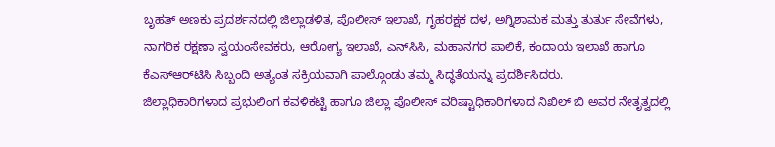ಬೃಹತ್ ಅಣಕು ಪ್ರದರ್ಶನದಲ್ಲಿ ಜಿಲ್ಲಾಡಳಿತ, ಪೊಲೀಸ್ ಇಲಾಖೆ, ಗೃಹರಕ್ಷಕ ದಳ, ಅಗ್ನಿಶಾಮಕ ಮತ್ತು ತುರ್ತು ಸೇವೆಗಳು, ನಾಗರಿಕ ರಕ್ಷಣಾ ಸ್ವಯಂಸೇವಕರು, ಆರೋಗ್ಯ ಇಲಾಖೆ, ಎನ್‌ಸಿಸಿ, ಮಹಾನಗರ ಪಾಲಿಕೆ, ಕಂದಾಯ ಇಲಾಖೆ ಹಾಗೂ ಕೆಎಸ್ಆರ್‌ಟಿಸಿ ಸಿಬ್ಬಂದಿ ಅತ್ಯಂತ ಸಕ್ರಿಯವಾಗಿ ಪಾಲ್ಗೊಂಡು ತಮ್ಮ ಸಿದ್ಧತೆಯನ್ನು ಪ್ರದರ್ಶಿಸಿದರು.
ಜಿಲ್ಲಾಧಿಕಾರಿಗಳಾದ ಪ್ರಭುಲಿಂಗ ಕವಳಿಕಟ್ಟಿ ಹಾಗೂ ಜಿಲ್ಲಾ ಪೊಲೀಸ್ ವರಿಷ್ಟಾಧಿಕಾರಿಗಳಾದ ನಿಖಿಲ್ ಬಿ‌ ಅವರ ನೇತೃತ್ವದಲ್ಲಿ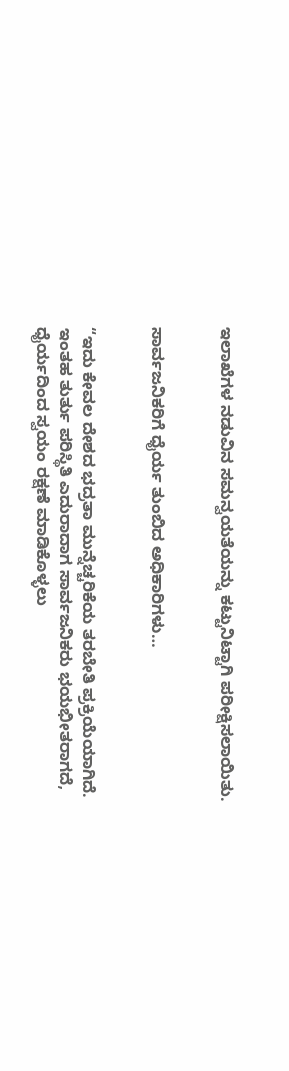ಇಲಾಖೆಗಳ ನಡುವಿನ ಸಮನ್ವಯತೆಯನ್ನು ಕಟ್ಟುನಿಟ್ಟಾಗಿ ಪರೀಕ್ಷಿಸಲಾಯಿತು.


ಸಾರ್ವಜನಿಕರಿಗೆ ಧೈರ್ಯ ತುಂಬಿದ ಅಧಿಕಾರಿಗಳು…


“ಇದು ಕೇವಲ ದೇಶದ ಭದ್ರತಾ ಮುನ್ನೆಚ್ಚರಿಕೆಯ ತರಬೇತಿ ಪ್ರಕ್ರಿಯೆಯಾಗಿದೆ. ಇಂತಹ ತುರ್ತು ಪರಿಸ್ಥಿತಿ ಎದುರಾದಾಗ ಸಾರ್ವಜನಿಕರು ಭಯಭೀತರಾಗದೆ, ಧೈರ್ಯದಿಂದ ಸ್ವಯಂ ರಕ್ಷಣೆ ಮಾಡಿಕೊಳ್ಳಲು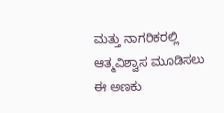ಮತ್ತು ನಾಗರಿಕರಲ್ಲಿ ಆತ್ಮವಿಶ್ವಾಸ ಮೂಡಿಸಲು ಈ ಅಣಕು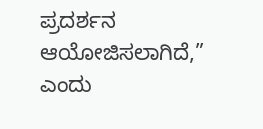ಪ್ರದರ್ಶನ ಆಯೋಜಿಸಲಾಗಿದೆ,” ಎಂದು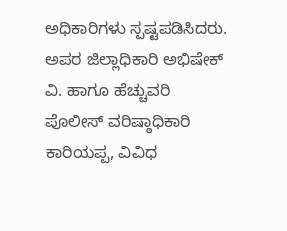ಅಧಿಕಾರಿಗಳು ಸ್ಪಷ್ಟಪಡಿಸಿದರು.
ಅಪರ ಜಿಲ್ಲಾಧಿಕಾರಿ ಅಭಿಷೇಕ್ ವಿ. ಹಾಗೂ ಹೆಚ್ಚುವರಿ ಪೊಲೀಸ್ ವರಿಷ್ಠಾಧಿಕಾರಿ ಕಾರಿಯಪ್ಪ, ವಿವಿಧ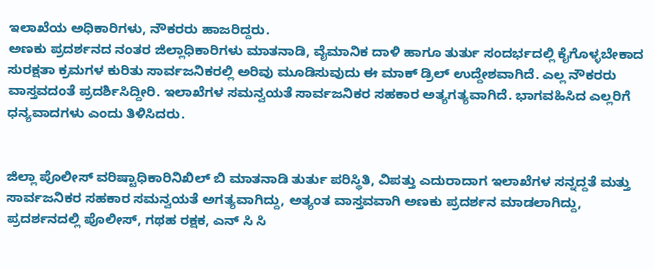ಇಲಾಖೆಯ ಅಧಿಕಾರಿಗಳು, ನೌಕರರು‌ ಹಾಜರಿದ್ದರು.
ಅಣಕು ಪ್ರದರ್ಶನದ ನಂತರ ಜಿಲ್ಲಾಧಿಕಾರಿಗಳು ಮಾತನಾಡಿ, ವೈಮಾನಿಕ ದಾಳಿ ಹಾಗೂ ತುರ್ತು ಸಂದರ್ಭದಲ್ಲಿ ಕೈಗೊಳ್ಳಬೇಕಾದ ಸುರಕ್ಷತಾ ಕ್ರಮಗಳ ಕುರಿತು ಸಾರ್ವಜನಿಕರಲ್ಲಿ ಅರಿವು ಮೂಡಿಸುವುದು ಈ‌ ಮಾಕ್ ಡ್ರಿಲ್ ಉದ್ದೇಶವಾಗಿದೆ. ಎಲ್ಲ ನೌಕರರು ವಾಸ್ತವದಂತೆ ಪ್ರದರ್ಶಿಸಿದ್ದೀರಿ. ಇಲಾಖೆಗಳ ಸಮನ್ವಯತೆ ಸಾರ್ವಜನಿಕರ ಸಹಕಾರ ಅತ್ಯಗತ್ಯವಾಗಿದೆ. ಭಾಗವಹಿಸಿದ ಎಲ್ಲರಿಗೆ ಧನ್ಯವಾದಗಳು ಎಂದು ತಿಳಿಸಿದರು.


ಜಿಲ್ಲಾ ಪೊಲೀಸ್ ವರಿಷ್ಟಾಧಿಕಾರಿ‌ನಿಖಿಲ್ ಬಿ‌‌ ಮಾತನಾಡಿ ತುರ್ತು ಪರಿಸ್ಥಿತಿ, ವಿಪತ್ತು ಎದುರಾದಾಗ ಇಲಾಖೆಗಳ ಸನ್ನದ್ದತೆ ಮತ್ತು ಸಾರ್ವಜನಿಕರ ಸಹಕಾರ ಸಮನ್ವಯತೆ ಅಗತ್ಯವಾಗಿದ್ದು, ಅತ್ಯಂತ ವಾಸ್ತವವಾಗಿ ಅಣಕು ಪ್ರದರ್ಶನ ಮಾಡಲಾಗಿದ್ದು, ಪ್ರದರ್ಶನದಲ್ಲಿ ಪೊಲೀಸ್, ಗಥಹ ರಕ್ಷಕ, ಎನ್ ಸಿ ಸಿ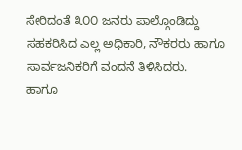ಸೇರಿದಂತೆ ೩೦೦ ಜನರು ಪಾಲ್ಗೊಂಡಿದ್ದು ಸಹಕರಿಸಿದ ಎಲ್ಲ ಅಧಿಕಾರಿ, ನೌಕರರು ಹಾಗೂ ಸಾರ್ವಜನಿಕರಿಗೆ ವಂದನೆ ತಿಳಿಸಿದರು.
ಹಾಗೂ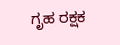ಗೃಹ ರಕ್ಷಕ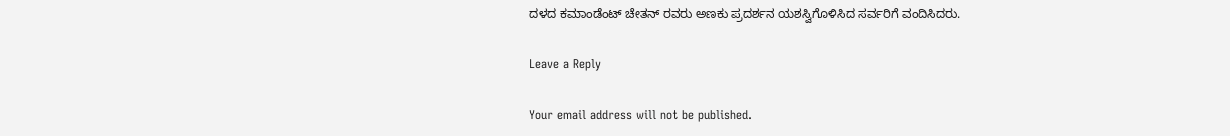ದಳದ ಕಮಾಂಡೆಂಟ್ ಚೇತನ್ ರವರು ಅಣಕು ಪ್ರದರ್ಶನ ಯಶಸ್ವಿಗೊಳಿಸಿದ ಸರ್ವರಿಗೆ ವಂದಿಸಿದರು.

Leave a Reply

Your email address will not be published.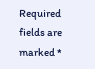Required fields are marked *